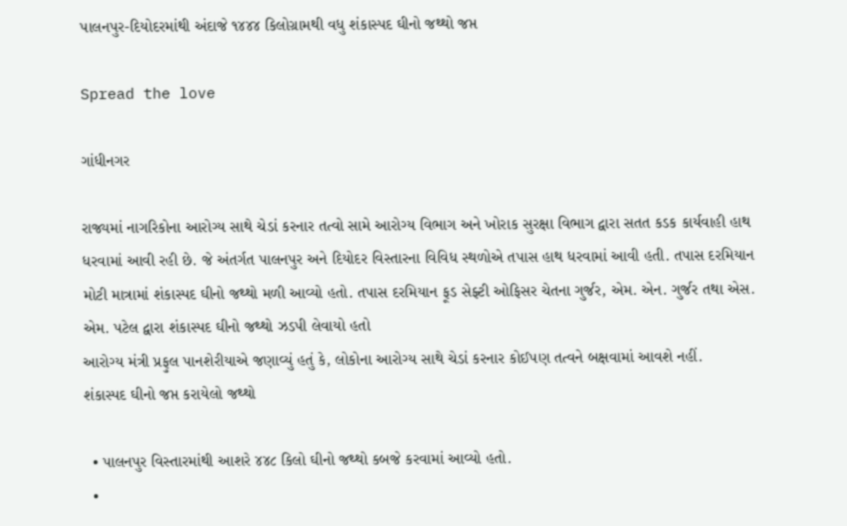પાલનપુર-દિયોદરમાંથી અંદાજે ૧૪૪૪ કિલોગ્રામથી વધુ શંકાસ્પદ ઘીનો જથ્થો જપ્ત

Spread the love

ગાંધીનગર

રાજ્યમાં નાગરિકોના આરોગ્ય સાથે ચેડાં કરનાર તત્વો સામે આરોગ્ય વિભાગ અને ખોરાક સુરક્ષા વિભાગ દ્વારા સતત કડક કાર્યવાહી હાથ ધરવામાં આવી રહી છે. જે અંતર્ગત પાલનપુર અને દિયોદર વિસ્તારના વિવિધ સ્થળોએ તપાસ હાથ ધરવામાં આવી હતી. તપાસ દરમિયાન મોટી માત્રામાં શંકાસ્પદ ઘીનો જથ્થો મળી આવ્યો હતો. તપાસ દરમિયાન ફૂડ સેફ્ટી ઓફિસર ચેતના ગુર્જર, એમ. એન. ગુર્જર તથા એસ. એમ. પટેલ દ્વારા શંકાસ્પદ ઘીનો જથ્થો ઝડપી લેવાયો હતો
આરોગ્ય મંત્રી પ્રફુલ પાનશેરીયાએ જણાવ્યું હતું કે, લોકોના આરોગ્ય સાથે ચેડાં કરનાર કોઈપણ તત્વને બક્ષવામાં આવશે નહીં.
શંકાસ્પદ ઘીનો જપ્ત કરાયેલો જથ્થો

  • પાલનપુર વિસ્તારમાંથી આશરે ૪૪૮ કિલો ઘીનો જથ્થો કબજે કરવામાં આવ્યો હતો.
  •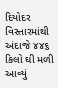દિયોદર વિસ્તારમાંથી અંદાજે ૪૪૬ કિલો ઘી મળી આવ્યું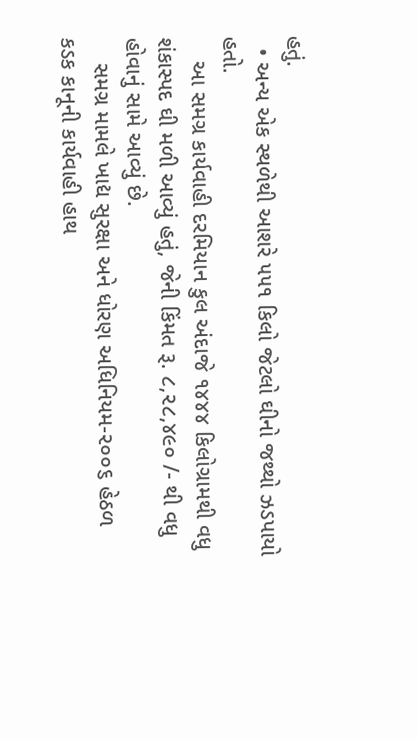હતું.
  • અન્ય એક સ્થળેથી આશરે ૫૫૧ કિલો જેટલો ઘીનો જથ્થો ઝડપાયો હતો.
    આ સમગ્ર કાર્યવાહી દરમિયાન કુલ અંદાજે ૧૪૪૪ કિલોગ્રામથી વધુ શંકાસ્પદ ઘી મળી આવ્યું હતું, જેની કિંમત રૂ. ૮,૨૮,૪૯૦ /- થી વધુ હોવાનું સામે આવ્યું છે.
    સમગ્ર મામલે ખાદ્ય સુરક્ષા અને ધોરણ અધિનિયમ-૨૦૦૬ હેઠળ કડક કાનૂની કાર્યવાહી હાથ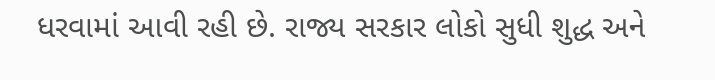ધરવામાં આવી રહી છે. રાજ્ય સરકાર લોકો સુધી શુદ્ધ અને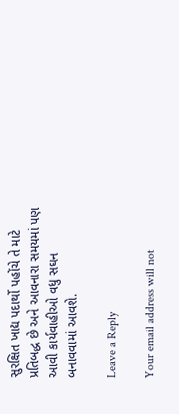સુરક્ષિત ખાદ્ય પદાર્થો પહોંચે તે માટે પ્રતિબદ્ધ છે અને આવનારા સમયમાં પણ આવી કાર્યવાહીઓ વધુ સઘન બનાવવામાં આવશે.

Leave a Reply

Your email address will not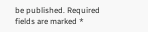be published. Required fields are marked *